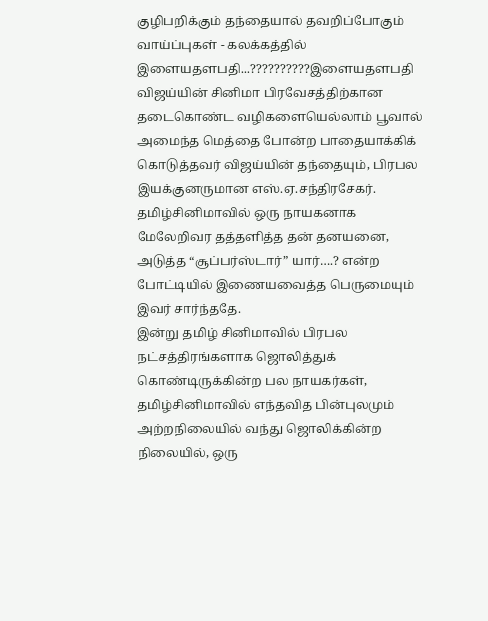குழிபறிக்கும் தந்தையால் தவறிப்போகும் வாய்ப்புகள் - கலக்கத்தில் இளையதளபதி...??????????இளையதளபதி விஜய்யின் சினிமா பிரவேசத்திற்கான தடைகொண்ட வழிகளையெல்லாம் பூவால் அமைந்த மெத்தை போன்ற பாதையாக்கிக் கொடுத்தவர் விஜய்யின் தந்தையும், பிரபல இயக்குனருமான எஸ்.ஏ.சந்திரசேகர். தமிழ்சினிமாவில் ஒரு நாயகனாக மேலேறிவர தத்தளித்த தன் தனயனை, அடுத்த “சூப்பர்ஸ்டார்” யார்….? என்ற போட்டியில் இணையவைத்த பெருமையும் இவர் சார்ந்ததே.
இன்று தமிழ் சினிமாவில் பிரபல நட்சத்திரங்களாக ஜொலித்துக் கொண்டிருக்கின்ற பல நாயகர்கள், தமிழ்சினிமாவில் எந்தவித பின்புலமும் அற்றநிலையில் வந்து ஜொலிக்கின்ற நிலையில், ஒரு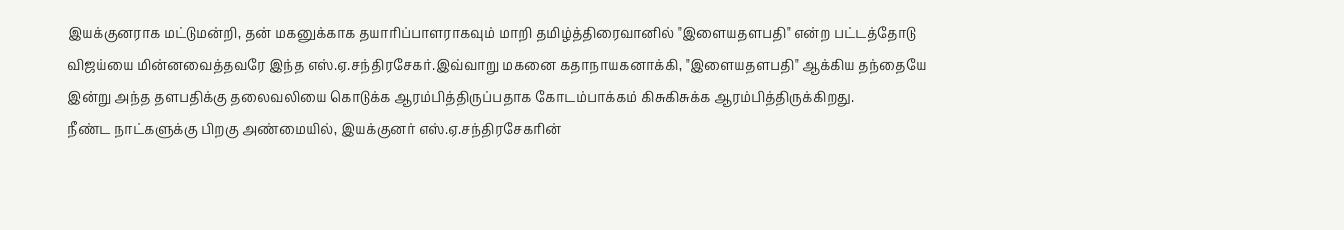இயக்குனராக மட்டுமன்றி, தன் மகனுக்காக தயாரிப்பாளராகவும் மாறி தமிழ்த்திரைவானில் "இளையதளபதி" என்ற பட்டத்தோடு விஜய்யை மின்னவைத்தவரே இந்த எஸ்.ஏ.சந்திரசேகர்.இவ்வாறு மகனை கதாநாயகனாக்கி, "இளையதளபதி" ஆக்கிய தந்தையே இன்று அந்த தளபதிக்கு தலைவலியை கொடுக்க ஆரம்பித்திருப்பதாக கோடம்பாக்கம் கிசுகிசுக்க ஆரம்பித்திருக்கிறது.
நீண்ட நாட்களுக்கு பிறகு அண்மையில், இயக்குனர் எஸ்.ஏ.சந்திரசேகரின்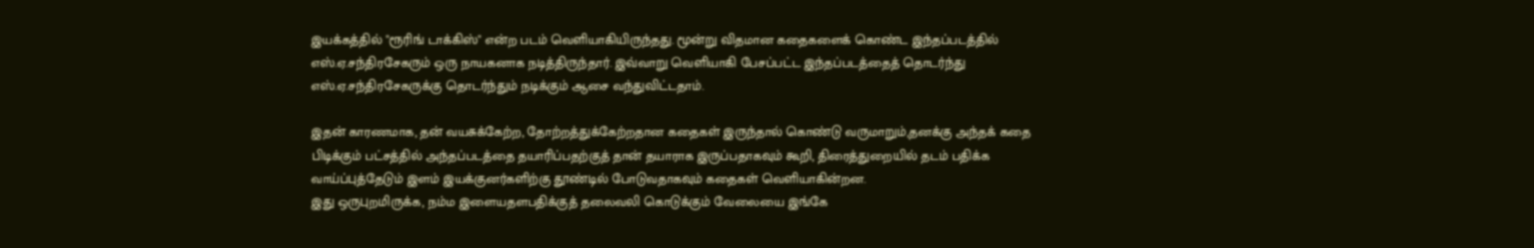இயக்கத்தில் "ரூரிங் டாக்கிஸ்" என்ற படம் வெளியாகியிருந்தது. மூன்று விதமான கதைகளைக் கொண்ட இந்தப்படத்தில் எஸ்.ஏ.சந்திரசேகரும் ஒரு நாயகனாக நடித்திருந்தார். இவ்வாறு வெளியாகி பேசப்பட்ட இந்தப்படத்தைத் தொடர்ந்து எஸ்.ஏ.சந்திரசேகருக்கு தொடர்ந்தும் நடிக்கும் ஆசை வந்துவிட்டதாம்.

இதன் காரணமாக, தன் வயசுக்கேற்ற, தோற்றத்துக்கேற்றதான கதைகள் இருந்தால் கொண்டு வருமாறும்,தனக்கு அந்தக் கதை பிடிக்கும் பட்சத்தில் அந்தப்படத்தை தயாரிப்பதற்குத் தான் தயாராக இருப்பதாகவும் கூறி, திரைத்துறையில் தடம் பதிக்க வாய்ப்புத்தேடும் இளம் இயக்குனர்களிற்கு தூண்டில் போடுவதாகவும் கதைகள் வெளியாகின்றன.
இது ஒருபுறமிருக்க, நம்ம இளையதளபதிக்குத் தலைவலி கொடுக்கும் வேலையை இங்கே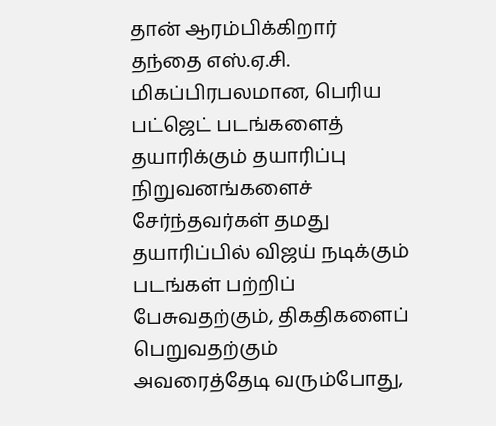தான் ஆரம்பிக்கிறார் தந்தை எஸ்.ஏ.சி. மிகப்பிரபலமான, பெரிய பட்ஜெட் படங்களைத் தயாரிக்கும் தயாரிப்பு நிறுவனங்களைச் சேர்ந்தவர்கள் தமது தயாரிப்பில் விஜய் நடிக்கும் படங்கள் பற்றிப் பேசுவதற்கும், திகதிகளைப் பெறுவதற்கும் அவரைத்தேடி வரும்போது,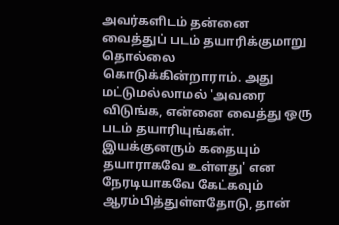அவர்களிடம் தன்னை வைத்துப் படம் தயாரிக்குமாறு தொல்லை கொடுக்கின்றாராம். அது மட்டுமல்லாமல் 'அவரை விடுங்க, என்னை வைத்து ஒரு படம் தயாரியுங்கள். இயக்குனரும் கதையும் தயாராகவே உள்ளது' என நேரடியாகவே கேட்கவும் ஆரம்பித்துள்ளதோடு, தான்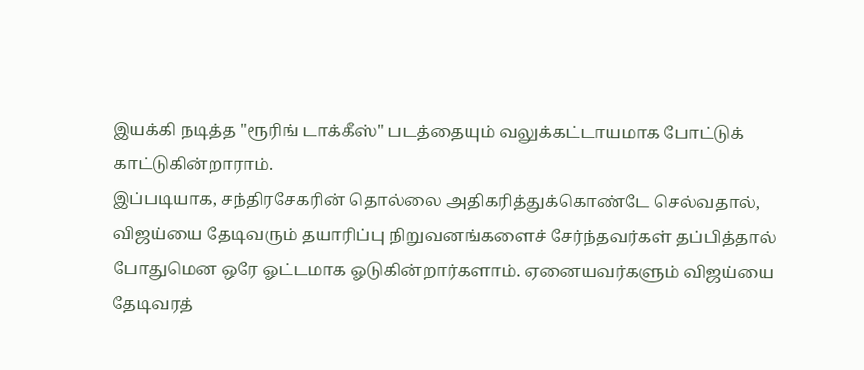இயக்கி நடித்த "ரூரிங் டாக்கீஸ்" படத்தையும் வலுக்கட்டாயமாக போட்டுக் காட்டுகின்றாராம்.
இப்படியாக, சந்திரசேகரின் தொல்லை அதிகரித்துக்கொண்டே செல்வதால், விஜய்யை தேடிவரும் தயாரிப்பு நிறுவனங்களைச் சேர்ந்தவர்கள் தப்பித்தால் போதுமென ஒரே ஓட்டமாக ஓடுகின்றார்களாம். ஏனையவர்களும் விஜய்யை தேடிவரத்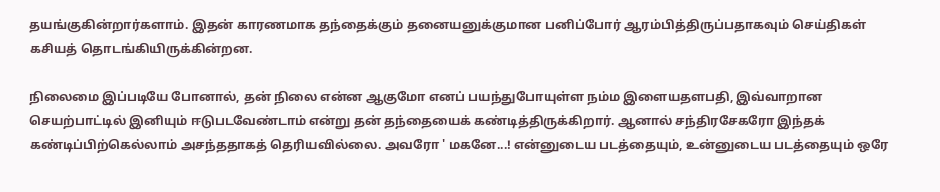தயங்குகின்றார்களாம். இதன் காரணமாக தந்தைக்கும் தனையனுக்குமான பனிப்போர் ஆரம்பித்திருப்பதாகவும் செய்திகள் கசியத் தொடங்கியிருக்கின்றன.

நிலைமை இப்படியே போனால், தன் நிலை என்ன ஆகுமோ எனப் பயந்துபோயுள்ள நம்ம இளையதளபதி, இவ்வாறான செயற்பாட்டில் இனியும் ஈடுபடவேண்டாம் என்று தன் தந்தையைக் கண்டித்திருக்கிறார். ஆனால் சந்திரசேகரோ இந்தக் கண்டிப்பிற்கெல்லாம் அசந்ததாகத் தெரியவில்லை. அவரோ ' மகனே...! என்னுடைய படத்தையும், உன்னுடைய படத்தையும் ஒரே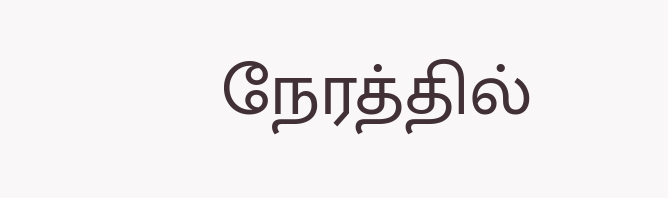நேரத்தில்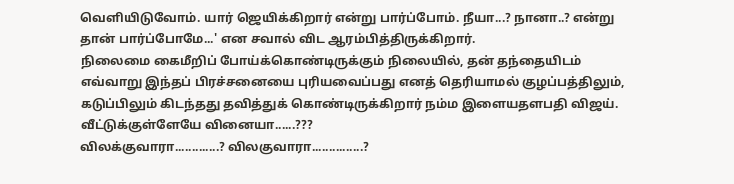வெளியிடுவோம். யார் ஜெயிக்கிறார் என்று பார்ப்போம். நீயா...? நானா..? என்று தான் பார்ப்போமே...' என சவால் விட ஆரம்பித்திருக்கிறார்.
நிலைமை கைமீறிப் போய்க்கொண்டிருக்கும் நிலையில், தன் தந்தையிடம் எவ்வாறு இந்தப் பிரச்சனையை புரியவைப்பது எனத் தெரியாமல் குழப்பத்திலும், கடுப்பிலும் கிடந்தது தவித்துக் கொண்டிருக்கிறார் நம்ம இளையதளபதி விஜய்.
வீட்டுக்குள்ளேயே வினையா......???
விலக்குவாரா.............? விலகுவாரா...............?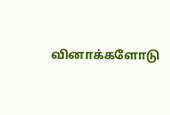வினாக்களோடு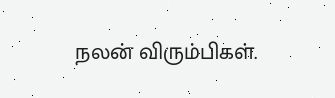நலன் விரும்பிகள்.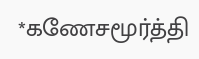*கணேசமூர்த்தி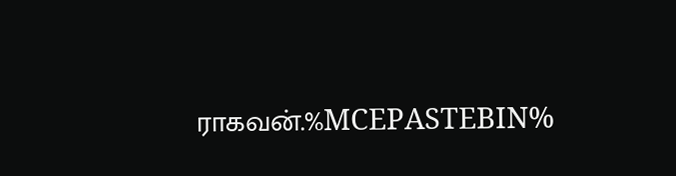ராகவன்.%MCEPASTEBIN%